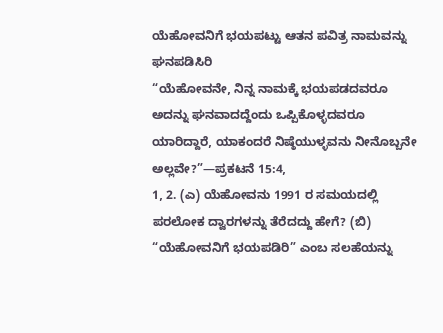ಯೆಹೋವನಿಗೆ ಭಯಪಟ್ಟು ಆತನ ಪವಿತ್ರ ನಾಮವನ್ನು ಘನಪಡಿಸಿರಿ
“ಯೆಹೋವನೇ, ನಿನ್ನ ನಾಮಕ್ಕೆ ಭಯಪಡದವರೂ ಅದನ್ನು ಘನವಾದದ್ದೆಂದು ಒಪ್ಪಿಕೊಳ್ಳದವರೂ ಯಾರಿದ್ದಾರೆ, ಯಾಕಂದರೆ ನಿಷ್ಠೆಯುಳ್ಳವನು ನೀನೊಬ್ಬನೇ ಅಲ್ಲವೇ?”—ಪ್ರಕಟನೆ 15:4,
1, 2. (ಎ) ಯೆಹೋವನು 1991 ರ ಸಮಯದಲ್ಲಿ ಪರಲೋಕ ದ್ವಾರಗಳನ್ನು ತೆರೆದದ್ದು ಹೇಗೆ? (ಬಿ) “ಯೆಹೋವನಿಗೆ ಭಯಪಡಿರಿ” ಎಂಬ ಸಲಹೆಯನ್ನು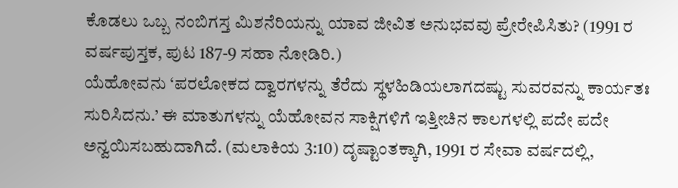ಕೊಡಲು ಒಬ್ಬ ನಂಬಿಗಸ್ತ ಮಿಶನೆರಿಯನ್ನು ಯಾವ ಜೀವಿತ ಅನುಭವವು ಪ್ರೇರೇಪಿಸಿತು? (1991 ರ ವರ್ಷಪುಸ್ತಕ, ಪುಟ 187-9 ಸಹಾ ನೋಡಿರಿ.)
ಯೆಹೋವನು ‘ಪರಲೋಕದ ದ್ವಾರಗಳನ್ನು ತೆರೆದು ಸ್ಥಳಹಿಡಿಯಲಾಗದಷ್ಟು ಸುವರವನ್ನು ಕಾರ್ಯತಃ ಸುರಿಸಿದನು.’ ಈ ಮಾತುಗಳನ್ನು ಯೆಹೋವನ ಸಾಕ್ಷಿಗಳಿಗೆ ಇತ್ತೀಚಿನ ಕಾಲಗಳಲ್ಲಿ ಪದೇ ಪದೇ ಅನ್ವಯಿಸಬಹುದಾಗಿದೆ. (ಮಲಾಕಿಯ 3:10) ದೃಷ್ಟಾಂತಕ್ಕಾಗಿ, 1991 ರ ಸೇವಾ ವರ್ಷದಲ್ಲಿ,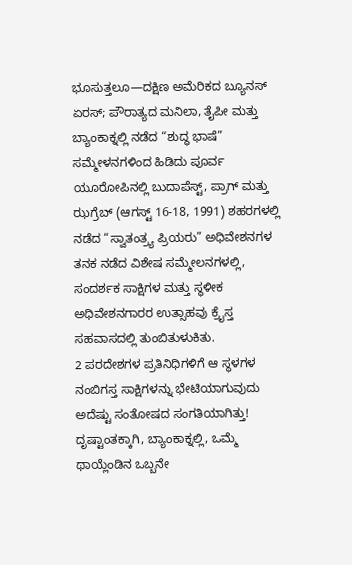ಭೂಸುತ್ತಲೂ—ದಕ್ಷಿಣ ಅಮೆರಿಕದ ಬ್ಯೂನಸ್ ಏರಸ್; ಪೌರಾತ್ಯದ ಮನಿಲಾ, ತೈಪೀ ಮತ್ತು ಬ್ಯಾಂಕಾಕ್ನಲ್ಲಿ ನಡೆದ “ಶುದ್ಧ ಭಾಷೆ” ಸಮ್ಮೇಳನಗಳಿಂದ ಹಿಡಿದು ಪೂರ್ವ ಯೂರೋಪಿನಲ್ಲಿ ಬುದಾಪೆಸ್ಟ್, ಪ್ರಾಗ್ ಮತ್ತು ಝಗ್ರೆಬ್ (ಆಗಸ್ಟ್ 16-18, 1991) ಶಹರಗಳಲ್ಲಿ ನಡೆದ “ಸ್ವಾತಂತ್ರ್ಯ ಪ್ರಿಯರು” ಅಧಿವೇಶನಗಳ ತನಕ ನಡೆದ ವಿಶೇಷ ಸಮ್ಮೇಲನಗಳಲ್ಲಿ, ಸಂದರ್ಶಕ ಸಾಕ್ಷಿಗಳ ಮತ್ತು ಸ್ಥಳೀಕ ಅಧಿವೇಶನಗಾರರ ಉತ್ಸಾಹವು ಕ್ರೈಸ್ತ ಸಹವಾಸದಲ್ಲಿ ತುಂಬಿತುಳುಕಿತು.
2 ಪರದೇಶಗಳ ಪ್ರತಿನಿಧಿಗಳಿಗೆ ಆ ಸ್ಥಳಗಳ ನಂಬಿಗಸ್ತ ಸಾಕ್ಷಿಗಳನ್ನು ಭೇಟಿಯಾಗುವುದು ಅದೆಷ್ಟು ಸಂತೋಷದ ಸಂಗತಿಯಾಗಿತ್ತು! ದೃಷ್ಟಾಂತಕ್ಕಾಗಿ, ಬ್ಯಾಂಕಾಕ್ನಲ್ಲಿ, ಒಮ್ಮೆ ಥಾಯ್ಲೆಂಡಿನ ಒಬ್ಬನೇ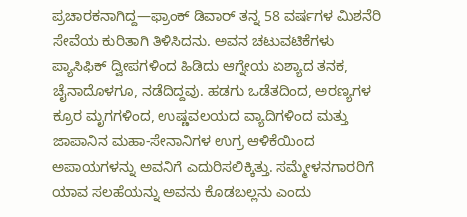ಪ್ರಚಾರಕನಾಗಿದ್ದ—ಫ್ರಾಂಕ್ ಡಿವಾರ್ ತನ್ನ 58 ವರ್ಷಗಳ ಮಿಶನೆರಿ ಸೇವೆಯ ಕುರಿತಾಗಿ ತಿಳಿಸಿದನು. ಅವನ ಚಟುವಟಿಕೆಗಳು ಪ್ಯಾಸಿಫಿಕ್ ದ್ವೀಪಗಳಿಂದ ಹಿಡಿದು ಆಗ್ನೇಯ ಏಶ್ಯಾದ ತನಕ, ಚೈನಾದೊಳಗೂ, ನಡೆದಿದ್ದವು. ಹಡಗು ಒಡೆತದಿಂದ, ಅರಣ್ಯಗಳ ಕ್ರೂರ ಮೃಗಗಳಿಂದ, ಉಷ್ಣವಲಯದ ವ್ಯಾದಿಗಳಿಂದ ಮತ್ತು ಜಾಪಾನಿನ ಮಹಾ-ಸೇನಾನಿಗಳ ಉಗ್ರ ಆಳಿಕೆಯಿಂದ ಅಪಾಯಗಳನ್ನು ಅವನಿಗೆ ಎದುರಿಸಲಿಕ್ಕಿತ್ತು. ಸಮ್ಮೇಳನಗಾರರಿಗೆ ಯಾವ ಸಲಹೆಯನ್ನು ಅವನು ಕೊಡಬಲ್ಲನು ಎಂದು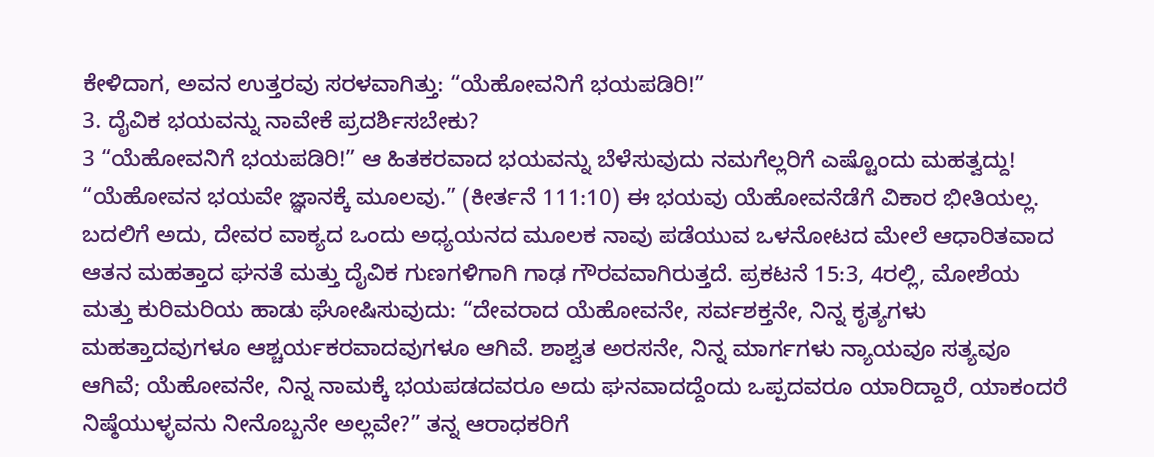ಕೇಳಿದಾಗ, ಅವನ ಉತ್ತರವು ಸರಳವಾಗಿತ್ತು: “ಯೆಹೋವನಿಗೆ ಭಯಪಡಿರಿ!”
3. ದೈವಿಕ ಭಯವನ್ನು ನಾವೇಕೆ ಪ್ರದರ್ಶಿಸಬೇಕು?
3 “ಯೆಹೋವನಿಗೆ ಭಯಪಡಿರಿ!” ಆ ಹಿತಕರವಾದ ಭಯವನ್ನು ಬೆಳೆಸುವುದು ನಮಗೆಲ್ಲರಿಗೆ ಎಷ್ಟೊಂದು ಮಹತ್ವದ್ದು! “ಯೆಹೋವನ ಭಯವೇ ಜ್ಞಾನಕ್ಕೆ ಮೂಲವು.” (ಕೀರ್ತನೆ 111:10) ಈ ಭಯವು ಯೆಹೋವನೆಡೆಗೆ ವಿಕಾರ ಭೀತಿಯಲ್ಲ. ಬದಲಿಗೆ ಅದು, ದೇವರ ವಾಕ್ಯದ ಒಂದು ಅಧ್ಯಯನದ ಮೂಲಕ ನಾವು ಪಡೆಯುವ ಒಳನೋಟದ ಮೇಲೆ ಆಧಾರಿತವಾದ ಆತನ ಮಹತ್ತಾದ ಘನತೆ ಮತ್ತು ದೈವಿಕ ಗುಣಗಳಿಗಾಗಿ ಗಾಢ ಗೌರವವಾಗಿರುತ್ತದೆ. ಪ್ರಕಟನೆ 15:3, 4ರಲ್ಲಿ, ಮೋಶೆಯ ಮತ್ತು ಕುರಿಮರಿಯ ಹಾಡು ಘೋಷಿಸುವುದು: “ದೇವರಾದ ಯೆಹೋವನೇ, ಸರ್ವಶಕ್ತನೇ, ನಿನ್ನ ಕೃತ್ಯಗಳು ಮಹತ್ತಾದವುಗಳೂ ಆಶ್ಚರ್ಯಕರವಾದವುಗಳೂ ಆಗಿವೆ. ಶಾಶ್ವತ ಅರಸನೇ, ನಿನ್ನ ಮಾರ್ಗಗಳು ನ್ಯಾಯವೂ ಸತ್ಯವೂ ಆಗಿವೆ; ಯೆಹೋವನೇ, ನಿನ್ನ ನಾಮಕ್ಕೆ ಭಯಪಡದವರೂ ಅದು ಘನವಾದದ್ದೆಂದು ಒಪ್ಪದವರೂ ಯಾರಿದ್ದಾರೆ, ಯಾಕಂದರೆ ನಿಷ್ಠೆಯುಳ್ಳವನು ನೀನೊಬ್ಬನೇ ಅಲ್ಲವೇ?” ತನ್ನ ಆರಾಧಕರಿಗೆ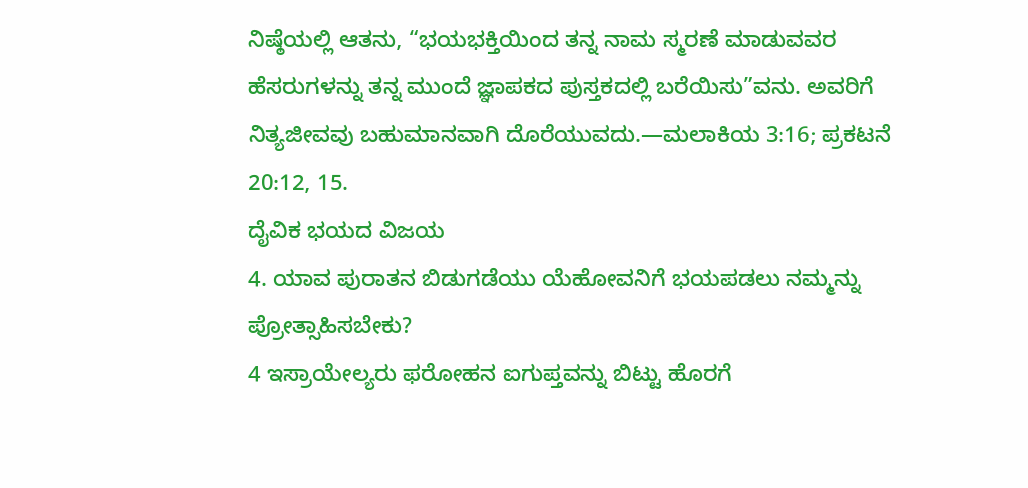ನಿಷ್ಠೆಯಲ್ಲಿ ಆತನು, “ಭಯಭಕ್ತಿಯಿಂದ ತನ್ನ ನಾಮ ಸ್ಮರಣೆ ಮಾಡುವವರ ಹೆಸರುಗಳನ್ನು ತನ್ನ ಮುಂದೆ ಜ್ಞಾಪಕದ ಪುಸ್ತಕದಲ್ಲಿ ಬರೆಯಿಸು”ವನು. ಅವರಿಗೆ ನಿತ್ಯಜೀವವು ಬಹುಮಾನವಾಗಿ ದೊರೆಯುವದು.—ಮಲಾಕಿಯ 3:16; ಪ್ರಕಟನೆ 20:12, 15.
ದೈವಿಕ ಭಯದ ವಿಜಯ
4. ಯಾವ ಪುರಾತನ ಬಿಡುಗಡೆಯು ಯೆಹೋವನಿಗೆ ಭಯಪಡಲು ನಮ್ಮನ್ನು ಪ್ರೋತ್ಸಾಹಿಸಬೇಕು?
4 ಇಸ್ರಾಯೇಲ್ಯರು ಫರೋಹನ ಐಗುಪ್ತವನ್ನು ಬಿಟ್ಟು ಹೊರಗೆ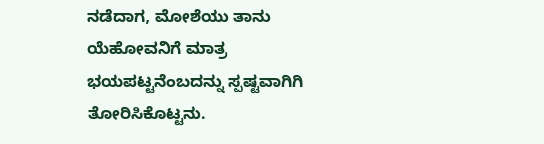ನಡೆದಾಗ, ಮೋಶೆಯು ತಾನು ಯೆಹೋವನಿಗೆ ಮಾತ್ರ ಭಯಪಟ್ಟನೆಂಬದನ್ನು ಸ್ಪಷ್ಟವಾಗಿಗಿ ತೋರಿಸಿಕೊಟ್ಟನು.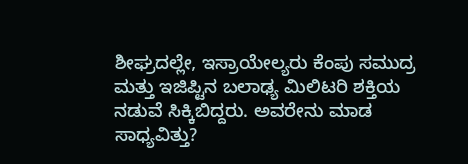ಶೀಘ್ರದಲ್ಲೇ, ಇಸ್ರಾಯೇಲ್ಯರು ಕೆಂಪು ಸಮುದ್ರ ಮತ್ತು ಇಜಿಪ್ಟಿನ ಬಲಾಢ್ಯ ಮಿಲಿಟರಿ ಶಕ್ತಿಯ ನಡುವೆ ಸಿಕ್ಕಿಬಿದ್ದರು. ಅವರೇನು ಮಾಡ ಸಾಧ್ಯವಿತ್ತು?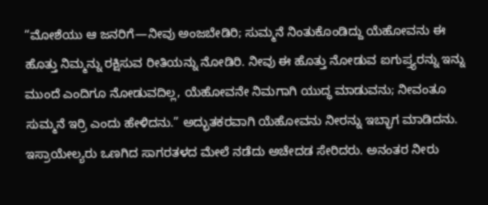“ಮೋಶೆಯು ಆ ಜನರಿಗೆ—ನೀವು ಅಂಜಬೇಡಿರಿ; ಸುಮ್ಮನೆ ನಿಂತುಕೊಂಡಿದ್ದು ಯೆಹೋವನು ಈ ಹೊತ್ತು ನಿಮ್ಮನ್ನು ರಕ್ಷಿಸುವ ರೀತಿಯನ್ನು ನೋಡಿರಿ. ನೀವು ಈ ಹೊತ್ತು ನೋಡುವ ಐಗುಪ್ತ್ಯರನ್ನು ಇನ್ನು ಮುಂದೆ ಎಂದಿಗೂ ನೋಡುವದಿಲ್ಲ, ಯೆಹೋವನೇ ನಿಮಗಾಗಿ ಯುದ್ಧ ಮಾಡುವನು; ನೀವಂತೂ ಸುಮ್ಮನೆ ಇರ್ರಿ ಎಂದು ಹೇಳಿದನು.” ಅದ್ಭುತಕರವಾಗಿ ಯೆಹೋವನು ನೀರನ್ನು ಇಬ್ಭಾಗ ಮಾಡಿದನು. ಇಸ್ರಾಯೇಲ್ಯರು ಒಣಗಿದ ಸಾಗರತಳದ ಮೇಲೆ ನಡೆದು ಅಚೇದಡ ಸೇರಿದರು. ಅನಂತರ ನೀರು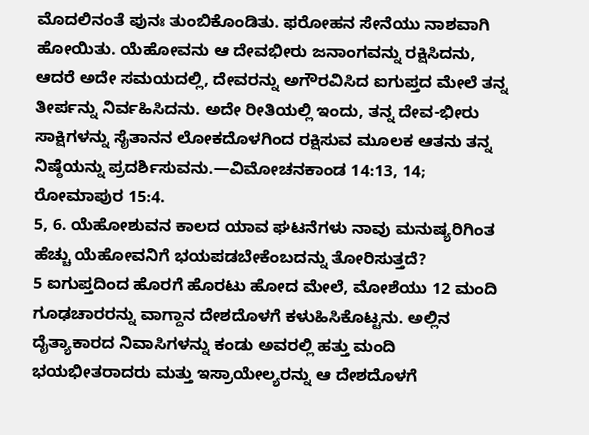ಮೊದಲಿನಂತೆ ಪುನಃ ತುಂಬಿಕೊಂಡಿತು. ಫರೋಹನ ಸೇನೆಯು ನಾಶವಾಗಿ ಹೋಯಿತು. ಯೆಹೋವನು ಆ ದೇವಭೀರು ಜನಾಂಗವನ್ನು ರಕ್ಷಿಸಿದನು, ಆದರೆ ಅದೇ ಸಮಯದಲ್ಲಿ, ದೇವರನ್ನು ಅಗೌರವಿಸಿದ ಐಗುಪ್ತದ ಮೇಲೆ ತನ್ನ ತೀರ್ಪನ್ನು ನಿರ್ವಹಿಸಿದನು. ಅದೇ ರೀತಿಯಲ್ಲಿ ಇಂದು, ತನ್ನ ದೇವ-ಭೀರು ಸಾಕ್ಷಿಗಳನ್ನು ಸೈತಾನನ ಲೋಕದೊಳಗಿಂದ ರಕ್ಷಿಸುವ ಮೂಲಕ ಆತನು ತನ್ನ ನಿಷ್ಠೆಯನ್ನು ಪ್ರದರ್ಶಿಸುವನು.—ವಿಮೋಚನಕಾಂಡ 14:13, 14; ರೋಮಾಪುರ 15:4.
5, 6. ಯೆಹೋಶುವನ ಕಾಲದ ಯಾವ ಘಟನೆಗಳು ನಾವು ಮನುಷ್ಯರಿಗಿಂತ ಹೆಚ್ಚು ಯೆಹೋವನಿಗೆ ಭಯಪಡಬೇಕೆಂಬದನ್ನು ತೋರಿಸುತ್ತದೆ?
5 ಐಗುಪ್ತದಿಂದ ಹೊರಗೆ ಹೊರಟು ಹೋದ ಮೇಲೆ, ಮೋಶೆಯು 12 ಮಂದಿ ಗೂಢಚಾರರನ್ನು ವಾಗ್ದಾನ ದೇಶದೊಳಗೆ ಕಳುಹಿಸಿಕೊಟ್ಟನು. ಅಲ್ಲಿನ ದೈತ್ಯಾಕಾರದ ನಿವಾಸಿಗಳನ್ನು ಕಂಡು ಅವರಲ್ಲಿ ಹತ್ತು ಮಂದಿ ಭಯಭೀತರಾದರು ಮತ್ತು ಇಸ್ರಾಯೇಲ್ಯರನ್ನು ಆ ದೇಶದೊಳಗೆ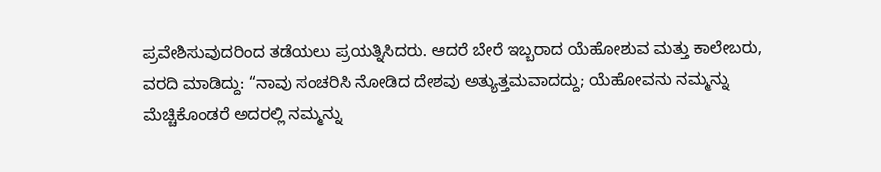ಪ್ರವೇಶಿಸುವುದರಿಂದ ತಡೆಯಲು ಪ್ರಯತ್ನಿಸಿದರು. ಆದರೆ ಬೇರೆ ಇಬ್ಬರಾದ ಯೆಹೋಶುವ ಮತ್ತು ಕಾಲೇಬರು, ವರದಿ ಮಾಡಿದ್ದು: “ನಾವು ಸಂಚರಿಸಿ ನೋಡಿದ ದೇಶವು ಅತ್ಯುತ್ತಮವಾದದ್ದು; ಯೆಹೋವನು ನಮ್ಮನ್ನು ಮೆಚ್ಚಿಕೊಂಡರೆ ಅದರಲ್ಲಿ ನಮ್ಮನ್ನು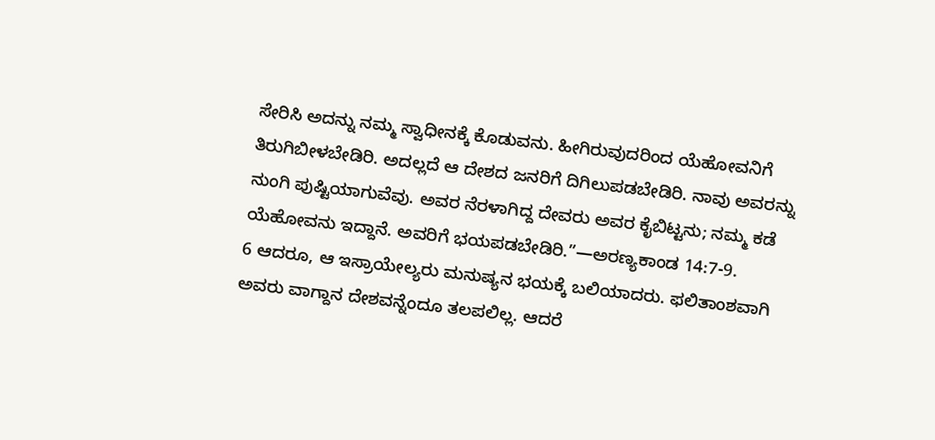ಸೇರಿಸಿ ಅದನ್ನು ನಮ್ಮ ಸ್ವಾಧೀನಕ್ಕೆ ಕೊಡುವನು. ಹೀಗಿರುವುದರಿಂದ ಯೆಹೋವನಿಗೆ ತಿರುಗಿಬೀಳಬೇಡಿರಿ. ಅದಲ್ಲದೆ ಆ ದೇಶದ ಜನರಿಗೆ ದಿಗಿಲುಪಡಬೇಡಿರಿ. ನಾವು ಅವರನ್ನು ನುಂಗಿ ಪುಷ್ಟಿಯಾಗುವೆವು. ಅವರ ನೆರಳಾಗಿದ್ದ ದೇವರು ಅವರ ಕೈಬಿಟ್ಟನು; ನಮ್ಮ ಕಡೆ ಯೆಹೋವನು ಇದ್ದಾನೆ. ಅವರಿಗೆ ಭಯಪಡಬೇಡಿರಿ.”—ಅರಣ್ಯಕಾಂಡ 14:7-9.
6 ಆದರೂ, ಆ ಇಸ್ರಾಯೇಲ್ಯರು ಮನುಷ್ಯನ ಭಯಕ್ಕೆ ಬಲಿಯಾದರು. ಫಲಿತಾಂಶವಾಗಿ ಅವರು ವಾಗ್ದಾನ ದೇಶವನ್ನೆಂದೂ ತಲಪಲಿಲ್ಲ. ಆದರೆ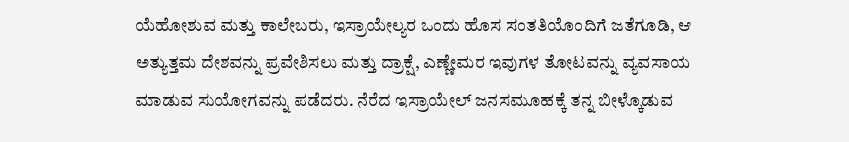ಯೆಹೋಶುವ ಮತ್ತು ಕಾಲೇಬರು, ಇಸ್ರಾಯೇಲ್ಯರ ಒಂದು ಹೊಸ ಸಂತತಿಯೊಂದಿಗೆ ಜತೆಗೂಡಿ, ಆ ಅತ್ಯುತ್ತಮ ದೇಶವನ್ನು ಪ್ರವೇಶಿಸಲು ಮತ್ತು ದ್ರಾಕ್ಷೆ, ಎಣ್ಣೇಮರ ಇವುಗಳ ತೋಟವನ್ನು ವ್ಯವಸಾಯ ಮಾಡುವ ಸುಯೋಗವನ್ನು ಪಡೆದರು. ನೆರೆದ ಇಸ್ರಾಯೇಲ್ ಜನಸಮೂಹಕ್ಕೆ ತನ್ನ ಬೀಳ್ಕೊಡುವ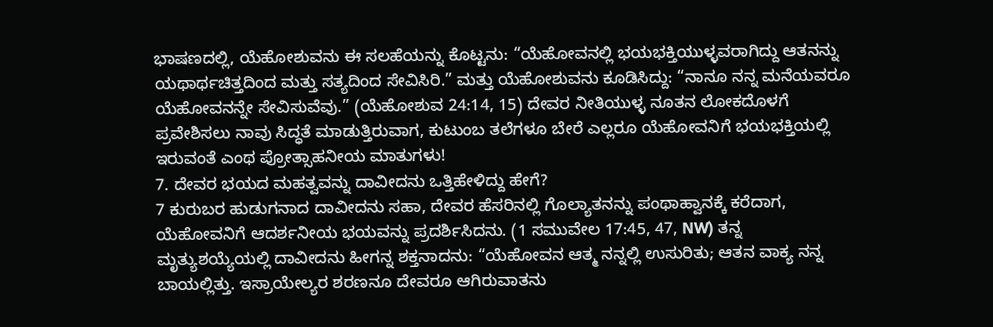ಭಾಷಣದಲ್ಲಿ, ಯೆಹೋಶುವನು ಈ ಸಲಹೆಯನ್ನು ಕೊಟ್ಟನು: “ಯೆಹೋವನಲ್ಲಿ ಭಯಭಕ್ತಿಯುಳ್ಳವರಾಗಿದ್ದು ಆತನನ್ನು ಯಥಾರ್ಥಚಿತ್ತದಿಂದ ಮತ್ತು ಸತ್ಯದಿಂದ ಸೇವಿಸಿರಿ.” ಮತ್ತು ಯೆಹೋಶುವನು ಕೂಡಿಸಿದ್ದು: “ನಾನೂ ನನ್ನ ಮನೆಯವರೂ ಯೆಹೋವನನ್ನೇ ಸೇವಿಸುವೆವು.” (ಯೆಹೋಶುವ 24:14, 15) ದೇವರ ನೀತಿಯುಳ್ಳ ನೂತನ ಲೋಕದೊಳಗೆ ಪ್ರವೇಶಿಸಲು ನಾವು ಸಿದ್ಧತೆ ಮಾಡುತ್ತಿರುವಾಗ, ಕುಟುಂಬ ತಲೆಗಳೂ ಬೇರೆ ಎಲ್ಲರೂ ಯೆಹೋವನಿಗೆ ಭಯಭಕ್ತಿಯಲ್ಲಿ ಇರುವಂತೆ ಎಂಥ ಪ್ರೋತ್ಸಾಹನೀಯ ಮಾತುಗಳು!
7. ದೇವರ ಭಯದ ಮಹತ್ವವನ್ನು ದಾವೀದನು ಒತ್ತಿಹೇಳಿದ್ದು ಹೇಗೆ?
7 ಕುರುಬರ ಹುಡುಗನಾದ ದಾವೀದನು ಸಹಾ, ದೇವರ ಹೆಸರಿನಲ್ಲಿ ಗೊಲ್ಯಾತನನ್ನು ಪಂಥಾಹ್ವಾನಕ್ಕೆ ಕರೆದಾಗ, ಯೆಹೋವನಿಗೆ ಆದರ್ಶನೀಯ ಭಯವನ್ನು ಪ್ರದರ್ಶಿಸಿದನು. (1 ಸಮುವೇಲ 17:45, 47, NW) ತನ್ನ ಮೃತ್ಯುಶಯ್ಯೆಯಲ್ಲಿ ದಾವೀದನು ಹೀಗನ್ನ ಶಕ್ತನಾದನು: “ಯೆಹೋವನ ಆತ್ಮ ನನ್ನಲ್ಲಿ ಉಸುರಿತು; ಆತನ ವಾಕ್ಯ ನನ್ನ ಬಾಯಲ್ಲಿತ್ತು. ಇಸ್ರಾಯೇಲ್ಯರ ಶರಣನೂ ದೇವರೂ ಆಗಿರುವಾತನು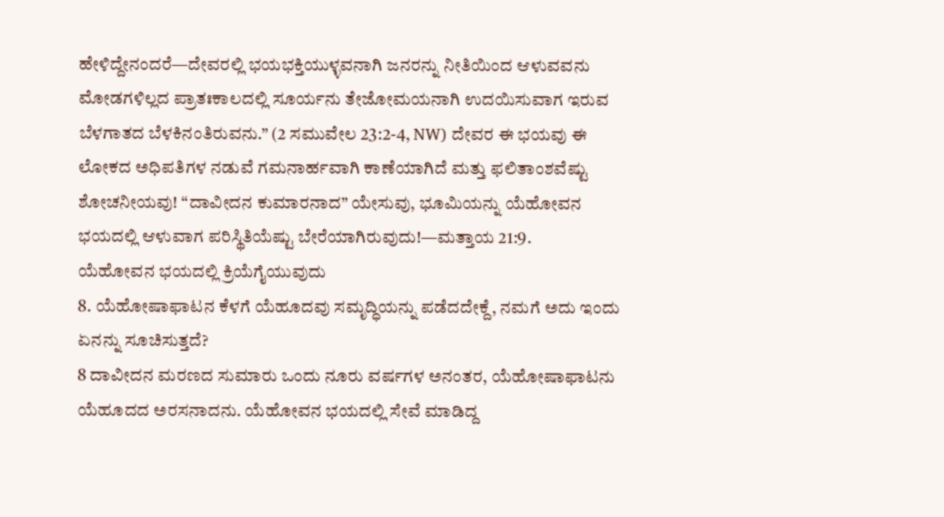ಹೇಳಿದ್ದೇನಂದರೆ—ದೇವರಲ್ಲಿ ಭಯಭಕ್ತಿಯುಳ್ಳವನಾಗಿ ಜನರನ್ನು ನೀತಿಯಿಂದ ಆಳುವವನು ಮೋಡಗಳಿಲ್ಲದ ಪ್ರಾತಃಕಾಲದಲ್ಲಿ ಸೂರ್ಯನು ತೇಜೋಮಯನಾಗಿ ಉದಯಿಸುವಾಗ ಇರುವ ಬೆಳಗಾತದ ಬೆಳಕಿನಂತಿರುವನು.” (2 ಸಮುವೇಲ 23:2-4, NW) ದೇವರ ಈ ಭಯವು ಈ ಲೋಕದ ಅಧಿಪತಿಗಳ ನಡುವೆ ಗಮನಾರ್ಹವಾಗಿ ಕಾಣೆಯಾಗಿದೆ ಮತ್ತು ಫಲಿತಾಂಶವೆಷ್ಟು ಶೋಚನೀಯವು! “ದಾವೀದನ ಕುಮಾರನಾದ” ಯೇಸುವು, ಭೂಮಿಯನ್ನು ಯೆಹೋವನ ಭಯದಲ್ಲಿ ಆಳುವಾಗ ಪರಿಸ್ಥಿತಿಯೆಷ್ಟು ಬೇರೆಯಾಗಿರುವುದು!—ಮತ್ತಾಯ 21:9.
ಯೆಹೋವನ ಭಯದಲ್ಲಿ ಕ್ರಿಯೆಗೈಯುವುದು
8. ಯೆಹೋಷಾಫಾಟನ ಕೆಳಗೆ ಯೆಹೂದವು ಸಮೃದ್ಧಿಯನ್ನು ಪಡೆದದೇಕ್ದೆ, ನಮಗೆ ಅದು ಇಂದು ಏನನ್ನು ಸೂಚಿಸುತ್ತದೆ?
8 ದಾವೀದನ ಮರಣದ ಸುಮಾರು ಒಂದು ನೂರು ವರ್ಷಗಳ ಅನಂತರ, ಯೆಹೋಷಾಫಾಟನು ಯೆಹೂದದ ಅರಸನಾದನು. ಯೆಹೋವನ ಭಯದಲ್ಲಿ ಸೇವೆ ಮಾಡಿದ್ದ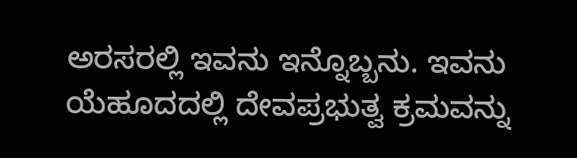ಅರಸರಲ್ಲಿ ಇವನು ಇನ್ನೊಬ್ಬನು. ಇವನು ಯೆಹೂದದಲ್ಲಿ ದೇವಪ್ರಭುತ್ವ ಕ್ರಮವನ್ನು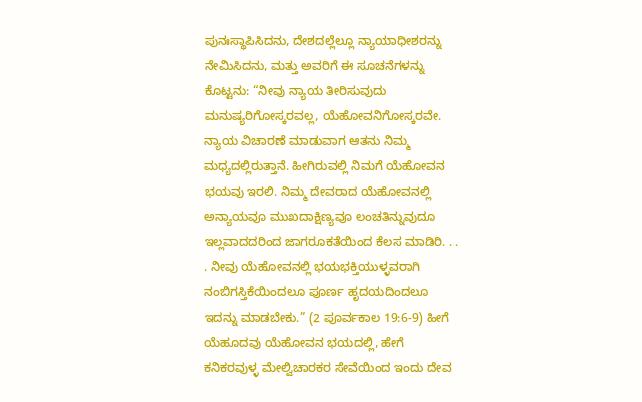ಪುನಃಸ್ಥಾಪಿಸಿದನು, ದೇಶದಲ್ಲೆಲ್ಲೂ ನ್ಯಾಯಾಧೀಶರನ್ನು ನೇಮಿಸಿದನು, ಮತ್ತು ಅವರಿಗೆ ಈ ಸೂಚನೆಗಳನ್ನು ಕೊಟ್ಟನು: “ನೀವು ನ್ಯಾಯ ತೀರಿಸುವುದು ಮನುಷ್ಯರಿಗೋಸ್ಕರವಲ್ಲ, ಯೆಹೋವನಿಗೋಸ್ಕರವೇ. ನ್ಯಾಯ ವಿಚಾರಣೆ ಮಾಡುವಾಗ ಆತನು ನಿಮ್ಮ ಮಧ್ಯದಲ್ಲಿರುತ್ತಾನೆ. ಹೀಗಿರುವಲ್ಲಿ ನಿಮಗೆ ಯೆಹೋವನ ಭಯವು ಇರಲಿ. ನಿಮ್ಮ ದೇವರಾದ ಯೆಹೋವನಲ್ಲಿ ಅನ್ಯಾಯವೂ ಮುಖದಾಕ್ಷಿಣ್ಯವೂ ಲಂಚತಿನ್ನುವುದೂ ಇಲ್ಲವಾದದರಿಂದ ಜಾಗರೂಕತೆಯಿಂದ ಕೆಲಸ ಮಾಡಿರಿ. . . . ನೀವು ಯೆಹೋವನಲ್ಲಿ ಭಯಭಕ್ತಿಯುಳ್ಳವರಾಗಿ ನಂಬಿಗಸ್ತಿಕೆಯಿಂದಲೂ ಪೂರ್ಣ ಹೃದಯದಿಂದಲೂ ಇದನ್ನು ಮಾಡಬೇಕು.” (2 ಪೂರ್ವಕಾಲ 19:6-9) ಹೀಗೆ ಯೆಹೂದವು ಯೆಹೋವನ ಭಯದಲ್ಲಿ, ಹೇಗೆ ಕನಿಕರವುಳ್ಳ ಮೇಲ್ವಿಚಾರಕರ ಸೇವೆಯಿಂದ ಇಂದು ದೇವ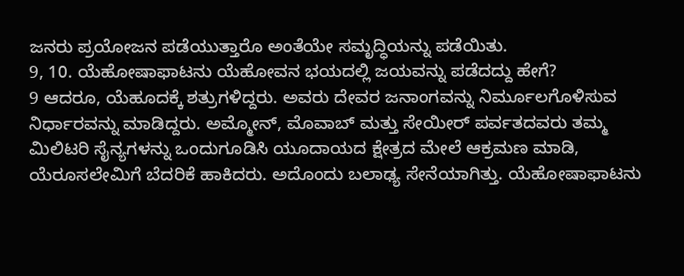ಜನರು ಪ್ರಯೋಜನ ಪಡೆಯುತ್ತಾರೊ ಅಂತೆಯೇ ಸಮೃದ್ಧಿಯನ್ನು ಪಡೆಯಿತು.
9, 10. ಯೆಹೋಷಾಫಾಟನು ಯೆಹೋವನ ಭಯದಲ್ಲಿ ಜಯವನ್ನು ಪಡೆದದ್ದು ಹೇಗೆ?
9 ಆದರೂ, ಯೆಹೂದಕ್ಕೆ ಶತ್ರುಗಳಿದ್ದರು. ಅವರು ದೇವರ ಜನಾಂಗವನ್ನು ನಿರ್ಮೂಲಗೊಳಿಸುವ ನಿರ್ಧಾರವನ್ನು ಮಾಡಿದ್ದರು. ಅಮ್ಮೋನ್, ಮೊವಾಬ್ ಮತ್ತು ಸೇಯೀರ್ ಪರ್ವತದವರು ತಮ್ಮ ಮಿಲಿಟರಿ ಸೈನ್ಯಗಳನ್ನು ಒಂದುಗೂಡಿಸಿ ಯೂದಾಯದ ಕ್ಷೇತ್ರದ ಮೇಲೆ ಆಕ್ರಮಣ ಮಾಡಿ, ಯೆರೂಸಲೇಮಿಗೆ ಬೆದರಿಕೆ ಹಾಕಿದರು. ಅದೊಂದು ಬಲಾಢ್ಯ ಸೇನೆಯಾಗಿತ್ತು. ಯೆಹೋಷಾಫಾಟನು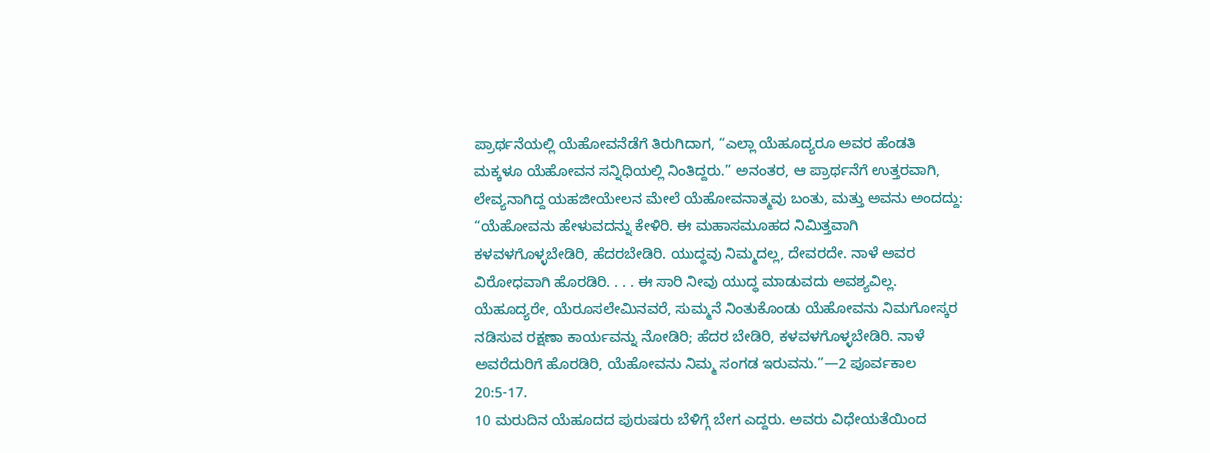ಪ್ರಾರ್ಥನೆಯಲ್ಲಿ ಯೆಹೋವನೆಡೆಗೆ ತಿರುಗಿದಾಗ, “ಎಲ್ಲಾ ಯೆಹೂದ್ಯರೂ ಅವರ ಹೆಂಡತಿ ಮಕ್ಕಳೂ ಯೆಹೋವನ ಸನ್ನಿಧಿಯಲ್ಲಿ ನಿಂತಿದ್ದರು.” ಅನಂತರ, ಆ ಪ್ರಾರ್ಥನೆಗೆ ಉತ್ತರವಾಗಿ, ಲೇವ್ಯನಾಗಿದ್ದ ಯಹಜೀಯೇಲನ ಮೇಲೆ ಯೆಹೋವನಾತ್ಮವು ಬಂತು, ಮತ್ತು ಅವನು ಅಂದದ್ದು: “ಯೆಹೋವನು ಹೇಳುವದನ್ನು ಕೇಳಿರಿ. ಈ ಮಹಾಸಮೂಹದ ನಿಮಿತ್ತವಾಗಿ ಕಳವಳಗೊಳ್ಳಬೇಡಿರಿ, ಹೆದರಬೇಡಿರಿ. ಯುದ್ಧವು ನಿಮ್ಮದಲ್ಲ, ದೇವರದೇ. ನಾಳೆ ಅವರ ವಿರೋಧವಾಗಿ ಹೊರಡಿರಿ. . . . ಈ ಸಾರಿ ನೀವು ಯುದ್ಧ ಮಾಡುವದು ಅವಶ್ಯವಿಲ್ಲ. ಯೆಹೂದ್ಯರೇ, ಯೆರೂಸಲೇಮಿನವರೆ, ಸುಮ್ಮನೆ ನಿಂತುಕೊಂಡು ಯೆಹೋವನು ನಿಮಗೋಸ್ಕರ ನಡಿಸುವ ರಕ್ಷಣಾ ಕಾರ್ಯವನ್ನು ನೋಡಿರಿ; ಹೆದರ ಬೇಡಿರಿ, ಕಳವಳಗೊಳ್ಳಬೇಡಿರಿ. ನಾಳೆ ಅವರೆದುರಿಗೆ ಹೊರಡಿರಿ, ಯೆಹೋವನು ನಿಮ್ಮ ಸಂಗಡ ಇರುವನು.”—2 ಪೂರ್ವಕಾಲ 20:5-17.
10 ಮರುದಿನ ಯೆಹೂದದ ಪುರುಷರು ಬೆಳಿಗ್ಗೆ ಬೇಗ ಎದ್ದರು. ಅವರು ವಿಧೇಯತೆಯಿಂದ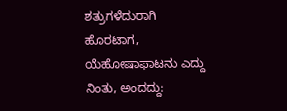ಶತ್ರುಗಳೆದುರಾಗಿ ಹೊರಟಾಗ, ಯೆಹೋಷಾಫಾಟನು ಎದ್ದು ನಿಂತು, ಅಂದದ್ದು: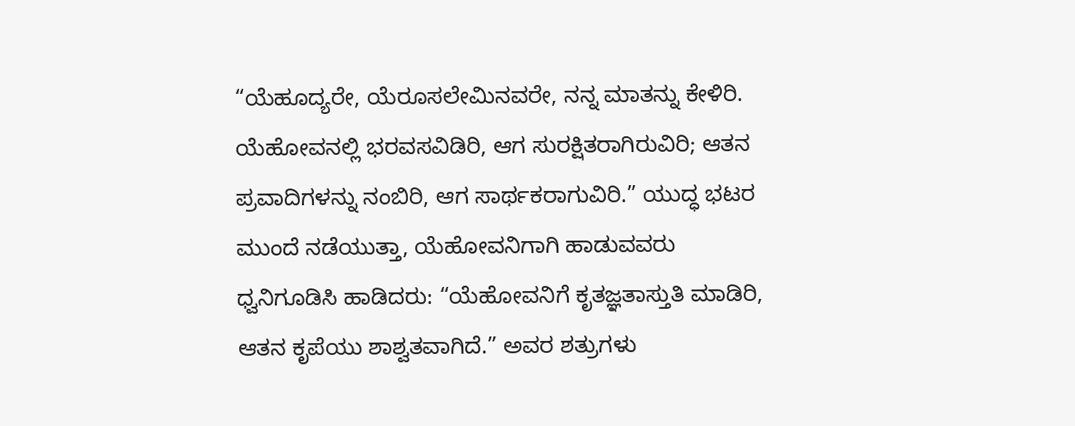“ಯೆಹೂದ್ಯರೇ, ಯೆರೂಸಲೇಮಿನವರೇ, ನನ್ನ ಮಾತನ್ನು ಕೇಳಿರಿ. ಯೆಹೋವನಲ್ಲಿ ಭರವಸವಿಡಿರಿ, ಆಗ ಸುರಕ್ಷಿತರಾಗಿರುವಿರಿ; ಆತನ ಪ್ರವಾದಿಗಳನ್ನು ನಂಬಿರಿ, ಆಗ ಸಾರ್ಥಕರಾಗುವಿರಿ.” ಯುದ್ಧ ಭಟರ ಮುಂದೆ ನಡೆಯುತ್ತಾ, ಯೆಹೋವನಿಗಾಗಿ ಹಾಡುವವರು ಧ್ವನಿಗೂಡಿಸಿ ಹಾಡಿದರು: “ಯೆಹೋವನಿಗೆ ಕೃತಜ್ಞತಾಸ್ತುತಿ ಮಾಡಿರಿ, ಆತನ ಕೃಪೆಯು ಶಾಶ್ವತವಾಗಿದೆ.” ಅವರ ಶತ್ರುಗಳು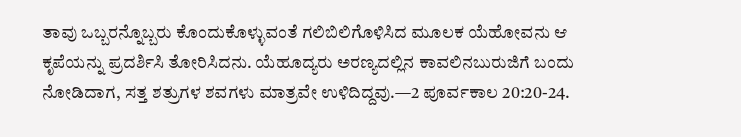ತಾವು ಒಬ್ಬರನ್ನೊಬ್ಬರು ಕೊಂದುಕೊಳ್ಳುವಂತೆ ಗಲಿಬಿಲಿಗೊಳಿಸಿದ ಮೂಲಕ ಯೆಹೋವನು ಆ ಕೃಪೆಯನ್ನು ಪ್ರದರ್ಶಿಸಿ ತೋರಿಸಿದನು. ಯೆಹೂದ್ಯರು ಅರಣ್ಯದಲ್ಲಿನ ಕಾವಲಿನಬುರುಜಿಗೆ ಬಂದು ನೋಡಿದಾಗ, ಸತ್ತ ಶತ್ರುಗಳ ಶವಗಳು ಮಾತ್ರವೇ ಉಳಿದಿದ್ದವು.—2 ಪೂರ್ವಕಾಲ 20:20-24.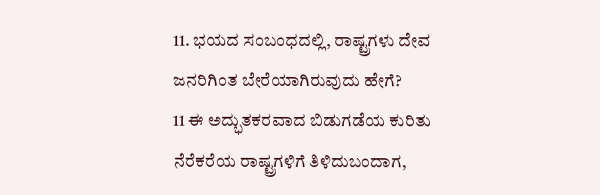11. ಭಯದ ಸಂಬಂಧದಲ್ಲಿ, ರಾಷ್ಟ್ರಗಳು ದೇವ ಜನರಿಗಿಂತ ಬೇರೆಯಾಗಿರುವುದು ಹೇಗೆ?
11 ಈ ಅದ್ಭುತಕರವಾದ ಬಿಡುಗಡೆಯ ಕುರಿತು ನೆರೆಕರೆಯ ರಾಷ್ಟ್ರಗಳಿಗೆ ತಿಳಿದುಬಂದಾಗ,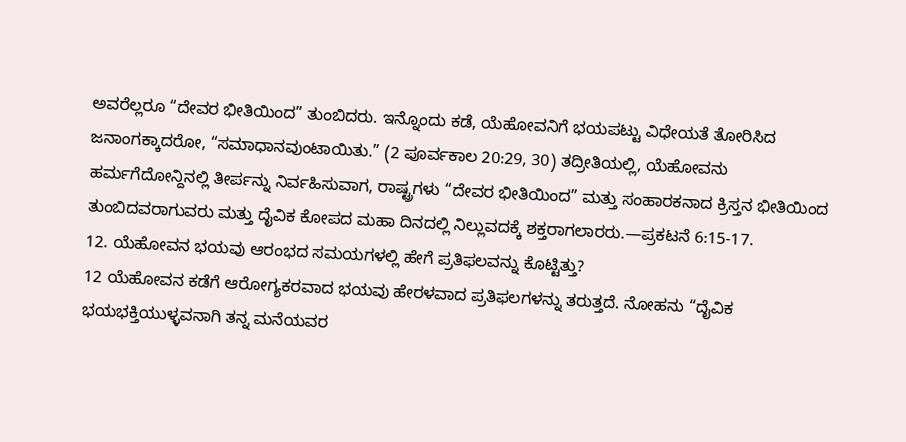ಅವರೆಲ್ಲರೂ “ದೇವರ ಭೀತಿಯಿಂದ” ತುಂಬಿದರು. ಇನ್ನೊಂದು ಕಡೆ, ಯೆಹೋವನಿಗೆ ಭಯಪಟ್ಟು ವಿಧೇಯತೆ ತೋರಿಸಿದ ಜನಾಂಗಕ್ಕಾದರೋ, “ಸಮಾಧಾನವುಂಟಾಯಿತು.” (2 ಪೂರ್ವಕಾಲ 20:29, 30) ತದ್ರೀತಿಯಲ್ಲಿ, ಯೆಹೋವನು ಹರ್ಮಗೆದೋನ್ದಿನಲ್ಲಿ ತೀರ್ಪನ್ನು ನಿರ್ವಹಿಸುವಾಗ, ರಾಷ್ಟ್ರಗಳು “ದೇವರ ಭೀತಿಯಿಂದ” ಮತ್ತು ಸಂಹಾರಕನಾದ ಕ್ರಿಸ್ತನ ಭೀತಿಯಿಂದ ತುಂಬಿದವರಾಗುವರು ಮತ್ತು ದೈವಿಕ ಕೋಪದ ಮಹಾ ದಿನದಲ್ಲಿ ನಿಲ್ಲುವದಕ್ಕೆ ಶಕ್ತರಾಗಲಾರರು.—ಪ್ರಕಟನೆ 6:15-17.
12. ಯೆಹೋವನ ಭಯವು ಆರಂಭದ ಸಮಯಗಳಲ್ಲಿ ಹೇಗೆ ಪ್ರತಿಫಲವನ್ನು ಕೊಟ್ಟಿತ್ತು?
12 ಯೆಹೋವನ ಕಡೆಗೆ ಆರೋಗ್ಯಕರವಾದ ಭಯವು ಹೇರಳವಾದ ಪ್ರತಿಫಲಗಳನ್ನು ತರುತ್ತದೆ. ನೋಹನು “ದೈವಿಕ ಭಯಭಕ್ತಿಯುಳ್ಳವನಾಗಿ ತನ್ನ ಮನೆಯವರ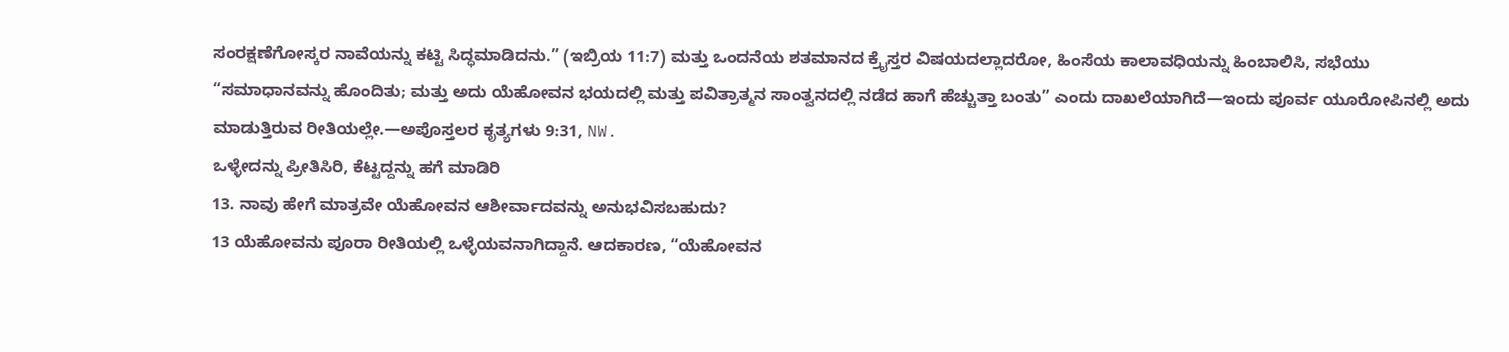ಸಂರಕ್ಷಣೆಗೋಸ್ಕರ ನಾವೆಯನ್ನು ಕಟ್ಟಿ ಸಿದ್ಧಮಾಡಿದನು.” (ಇಬ್ರಿಯ 11:7) ಮತ್ತು ಒಂದನೆಯ ಶತಮಾನದ ಕ್ರೈಸ್ತರ ವಿಷಯದಲ್ಲಾದರೋ, ಹಿಂಸೆಯ ಕಾಲಾವಧಿಯನ್ನು ಹಿಂಬಾಲಿಸಿ, ಸಭೆಯು “ಸಮಾಧಾನವನ್ನು ಹೊಂದಿತು; ಮತ್ತು ಅದು ಯೆಹೋವನ ಭಯದಲ್ಲಿ ಮತ್ತು ಪವಿತ್ರಾತ್ಮನ ಸಾಂತ್ವನದಲ್ಲಿ ನಡೆದ ಹಾಗೆ ಹೆಚ್ಚುತ್ತಾ ಬಂತು” ಎಂದು ದಾಖಲೆಯಾಗಿದೆ—ಇಂದು ಪೂರ್ವ ಯೂರೋಪಿನಲ್ಲಿ ಅದು ಮಾಡುತ್ತಿರುವ ರೀತಿಯಲ್ಲೇ.—ಅಪೊಸ್ತಲರ ಕೃತ್ಯಗಳು 9:31, NW.
ಒಳ್ಳೇದನ್ನು ಪ್ರೀತಿಸಿರಿ, ಕೆಟ್ಟದ್ದನ್ನು ಹಗೆ ಮಾಡಿರಿ
13. ನಾವು ಹೇಗೆ ಮಾತ್ರವೇ ಯೆಹೋವನ ಆಶೀರ್ವಾದವನ್ನು ಅನುಭವಿಸಬಹುದು?
13 ಯೆಹೋವನು ಪೂರಾ ರೀತಿಯಲ್ಲಿ ಒಳ್ಳೆಯವನಾಗಿದ್ದಾನೆ. ಆದಕಾರಣ, “ಯೆಹೋವನ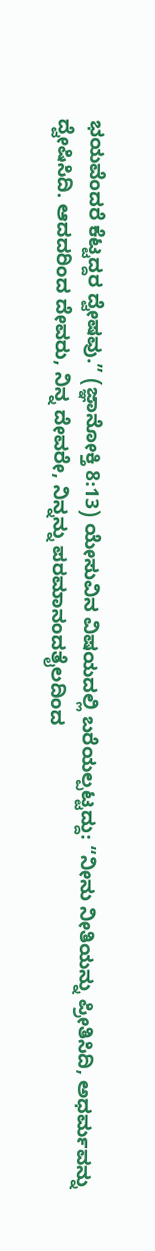ಭಯವೆಂದರೆ ಕೆಟ್ಟದ್ದರ ದ್ವೇಷವು.” (ಜ್ಞಾನೋಕ್ತಿ 8:13) ಯೇಸುವಿನ ವಿಷಯದಲ್ಲಿ ಬರೆಯಲ್ಪಟ್ಟದ್ದು: “ನೀನು ನೀತಿಯನ್ನು ಪ್ರೀತಿಸಿದಿ, ಅಧರ್ಮವನ್ನು ದ್ವೇಷಿಸಿದಿ. ಆದದರಿಂದ ದೇವರು, ನಿನ್ನ ದೇವರೇ, ನಿನ್ನನ್ನು ಪರಮಾನಂದತೈಲದಿಂದ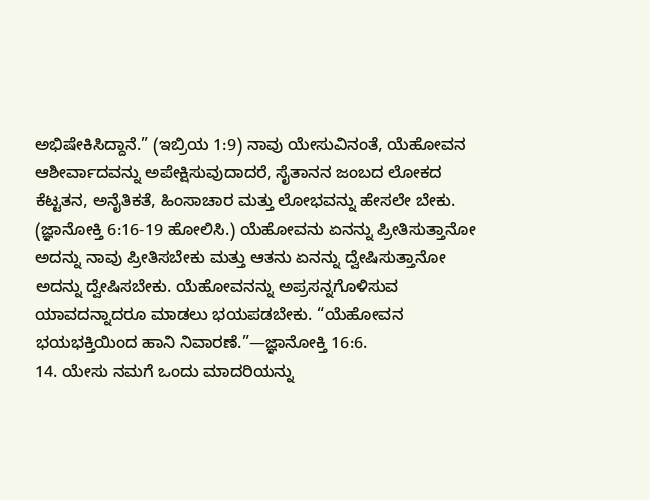ಅಭಿಷೇಕಿಸಿದ್ದಾನೆ.” (ಇಬ್ರಿಯ 1:9) ನಾವು ಯೇಸುವಿನಂತೆ, ಯೆಹೋವನ ಆಶೀರ್ವಾದವನ್ನು ಅಪೇಕ್ಷಿಸುವುದಾದರೆ, ಸೈತಾನನ ಜಂಬದ ಲೋಕದ ಕೆಟ್ಟತನ, ಅನೈತಿಕತೆ, ಹಿಂಸಾಚಾರ ಮತ್ತು ಲೋಭವನ್ನು ಹೇಸಲೇ ಬೇಕು. (ಜ್ಞಾನೋಕ್ತಿ 6:16-19 ಹೋಲಿಸಿ.) ಯೆಹೋವನು ಏನನ್ನು ಪ್ರೀತಿಸುತ್ತಾನೋ ಅದನ್ನು ನಾವು ಪ್ರೀತಿಸಬೇಕು ಮತ್ತು ಆತನು ಏನನ್ನು ದ್ವೇಷಿಸುತ್ತಾನೋ ಅದನ್ನು ದ್ವೇಷಿಸಬೇಕು. ಯೆಹೋವನನ್ನು ಅಪ್ರಸನ್ನಗೊಳಿಸುವ ಯಾವದನ್ನಾದರೂ ಮಾಡಲು ಭಯಪಡಬೇಕು. “ಯೆಹೋವನ ಭಯಭಕ್ತಿಯಿಂದ ಹಾನಿ ನಿವಾರಣೆ.”—ಜ್ಞಾನೋಕ್ತಿ 16:6.
14. ಯೇಸು ನಮಗೆ ಒಂದು ಮಾದರಿಯನ್ನು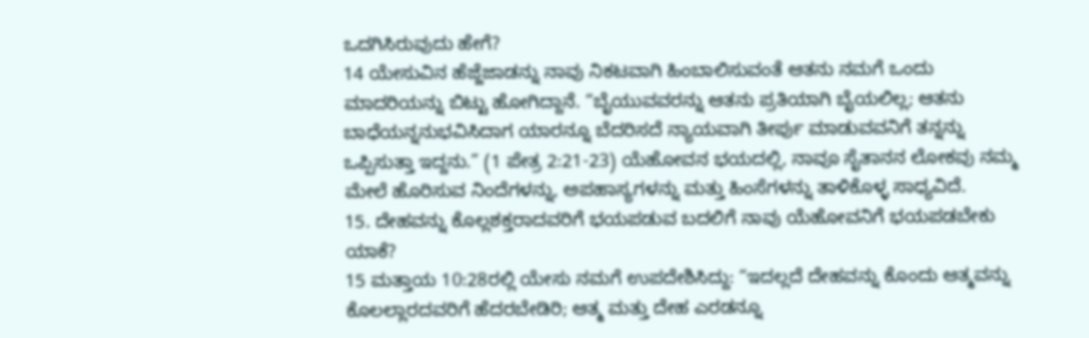ಒದಗಿಸಿರುವುದು ಹೇಗೆ?
14 ಯೇಸುವಿನ ಹೆಜ್ಜೆಜಾಡನ್ನು ನಾವು ನಿಕಟವಾಗಿ ಹಿಂಬಾಲಿಸುವಂತೆ ಆತನು ನಮಗೆ ಒಂದು ಮಾದರಿಯನ್ನು ಬಿಟ್ಟು ಹೋಗಿದ್ದಾನೆ. “ಬೈಯುವವರನ್ನು ಆತನು ಪ್ರತಿಯಾಗಿ ಬೈಯಲಿಲ್ಲ; ಆತನು ಬಾಧೆಯನ್ನನುಭವಿಸಿದಾಗ ಯಾರನ್ನೂ ಬೆದರಿಸದೆ ನ್ಯಾಯವಾಗಿ ತೀರ್ಪು ಮಾಡುವವನಿಗೆ ತನ್ನನ್ನು ಒಪ್ಪಿಸುತ್ತಾ ಇದ್ದನು.” (1 ಪೇತ್ರ 2:21-23) ಯೆಹೋವನ ಭಯದಲ್ಲಿ, ನಾವೂ ಸೈತಾನನ ಲೋಕವು ನಮ್ಮ ಮೇಲೆ ಹೊರಿಸುವ ನಿಂದೆಗಳನ್ನು, ಅಪಹಾಸ್ಯಗಳನ್ನು ಮತ್ತು ಹಿಂಸೆಗಳನ್ನು ತಾಳಿಕೊಳ್ಳ ಸಾಧ್ಯವಿದೆ.
15. ದೇಹವನ್ನು ಕೊಲ್ಲಶಕ್ತರಾದವರಿಗೆ ಭಯಪಡುವ ಬದಲಿಗೆ ನಾವು ಯೆಹೋವನಿಗೆ ಭಯಪಡಬೇಕು ಯಾಕೆ?
15 ಮತ್ತಾಯ 10:28ರಲ್ಲಿ ಯೇಸು ನಮಗೆ ಉಪದೇಶಿಸಿದ್ದು: “ಇದಲ್ಲದೆ ದೇಹವನ್ನು ಕೊಂದು ಆತ್ಮವನ್ನು ಕೊಲಲ್ಲಾರದವರಿಗೆ ಹೆದರಬೇಡಿರಿ; ಆತ್ಮ ಮತ್ತು ದೇಹ ಎರಡನ್ನೂ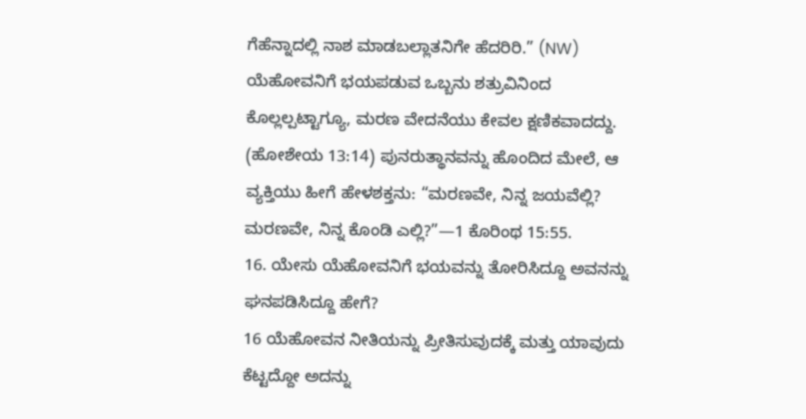ಗೆಹೆನ್ನಾದಲ್ಲಿ ನಾಶ ಮಾಡಬಲ್ಲಾತನಿಗೇ ಹೆದರಿರಿ.” (NW) ಯೆಹೋವನಿಗೆ ಭಯಪಡುವ ಒಬ್ಬನು ಶತ್ರುವಿನಿಂದ ಕೊಲ್ಲಲ್ಪಟ್ಟಾಗ್ಯೂ, ಮರಣ ವೇದನೆಯು ಕೇವಲ ಕ್ಷಣಿಕವಾದದ್ದು. (ಹೋಶೇಯ 13:14) ಪುನರುತ್ಥಾನವನ್ನು ಹೊಂದಿದ ಮೇಲೆ, ಆ ವ್ಯಕ್ತಿಯು ಹೀಗೆ ಹೇಳಶಕ್ತನು: “ಮರಣವೇ, ನಿನ್ನ ಜಯವೆಲ್ಲಿ? ಮರಣವೇ, ನಿನ್ನ ಕೊಂಡಿ ಎಲ್ಲಿ?”—1 ಕೊರಿಂಥ 15:55.
16. ಯೇಸು ಯೆಹೋವನಿಗೆ ಭಯವನ್ನು ತೋರಿಸಿದ್ದೂ ಅವನನ್ನು ಘನಪಡಿಸಿದ್ದೂ ಹೇಗೆ?
16 ಯೆಹೋವನ ನೀತಿಯನ್ನು ಪ್ರೀತಿಸುವುದಕ್ಕೆ ಮತ್ತು ಯಾವುದು ಕೆಟ್ಟದ್ದೋ ಅದನ್ನು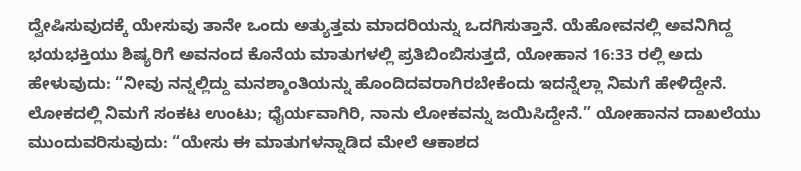ದ್ವೇಷಿಸುವುದಕ್ಕೆ ಯೇಸುವು ತಾನೇ ಒಂದು ಅತ್ಯುತ್ತಮ ಮಾದರಿಯನ್ನು ಒದಗಿಸುತ್ತಾನೆ. ಯೆಹೋವನಲ್ಲಿ ಅವನಿಗಿದ್ದ ಭಯಭಕ್ತಿಯು ಶಿಷ್ಯರಿಗೆ ಅವನಂದ ಕೊನೆಯ ಮಾತುಗಳಲ್ಲಿ ಪ್ರತಿಬಿಂಬಿಸುತ್ತದೆ, ಯೋಹಾನ 16:33 ರಲ್ಲಿ ಅದು ಹೇಳುವುದು: “ನೀವು ನನ್ನಲ್ಲಿದ್ದು ಮನಶ್ಶಾಂತಿಯನ್ನು ಹೊಂದಿದವರಾಗಿರಬೇಕೆಂದು ಇದನ್ನೆಲ್ಲಾ ನಿಮಗೆ ಹೇಳಿದ್ದೇನೆ. ಲೋಕದಲ್ಲಿ ನಿಮಗೆ ಸಂಕಟ ಉಂಟು; ಧೈರ್ಯವಾಗಿರಿ, ನಾನು ಲೋಕವನ್ನು ಜಯಿಸಿದ್ದೇನೆ.” ಯೋಹಾನನ ದಾಖಲೆಯು ಮುಂದುವರಿಸುವುದು: “ಯೇಸು ಈ ಮಾತುಗಳನ್ನಾಡಿದ ಮೇಲೆ ಆಕಾಶದ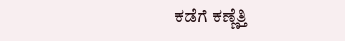ಕಡೆಗೆ ಕಣ್ಣೆತ್ತಿ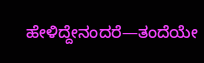ಹೇಳಿದ್ದೇನಂದರೆ—ತಂದೆಯೇ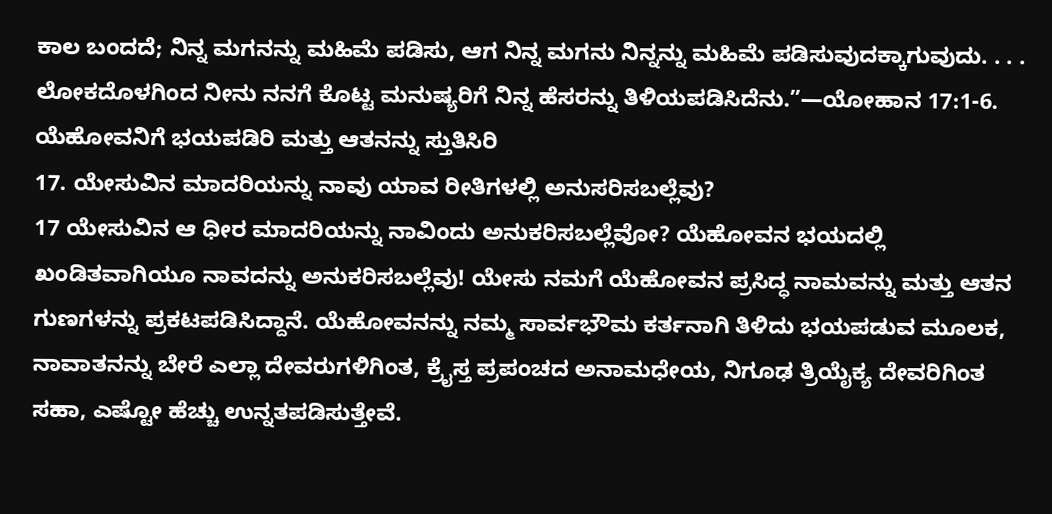ಕಾಲ ಬಂದದೆ; ನಿನ್ನ ಮಗನನ್ನು ಮಹಿಮೆ ಪಡಿಸು, ಆಗ ನಿನ್ನ ಮಗನು ನಿನ್ನನ್ನು ಮಹಿಮೆ ಪಡಿಸುವುದಕ್ಕಾಗುವುದು. . . . ಲೋಕದೊಳಗಿಂದ ನೀನು ನನಗೆ ಕೊಟ್ಟ ಮನುಷ್ಯರಿಗೆ ನಿನ್ನ ಹೆಸರನ್ನು ತಿಳಿಯಪಡಿಸಿದೆನು.”—ಯೋಹಾನ 17:1-6.
ಯೆಹೋವನಿಗೆ ಭಯಪಡಿರಿ ಮತ್ತು ಆತನನ್ನು ಸ್ತುತಿಸಿರಿ
17. ಯೇಸುವಿನ ಮಾದರಿಯನ್ನು ನಾವು ಯಾವ ರೀತಿಗಳಲ್ಲಿ ಅನುಸರಿಸಬಲ್ಲೆವು?
17 ಯೇಸುವಿನ ಆ ಧೀರ ಮಾದರಿಯನ್ನು ನಾವಿಂದು ಅನುಕರಿಸಬಲ್ಲೆವೋ? ಯೆಹೋವನ ಭಯದಲ್ಲಿ ಖಂಡಿತವಾಗಿಯೂ ನಾವದನ್ನು ಅನುಕರಿಸಬಲ್ಲೆವು! ಯೇಸು ನಮಗೆ ಯೆಹೋವನ ಪ್ರಸಿದ್ಧ ನಾಮವನ್ನು ಮತ್ತು ಆತನ ಗುಣಗಳನ್ನು ಪ್ರಕಟಪಡಿಸಿದ್ದಾನೆ. ಯೆಹೋವನನ್ನು ನಮ್ಮ ಸಾರ್ವಭೌಮ ಕರ್ತನಾಗಿ ತಿಳಿದು ಭಯಪಡುವ ಮೂಲಕ, ನಾವಾತನನ್ನು ಬೇರೆ ಎಲ್ಲಾ ದೇವರುಗಳಿಗಿಂತ, ಕ್ರೈಸ್ತ ಪ್ರಪಂಚದ ಅನಾಮಧೇಯ, ನಿಗೂಢ ತ್ರಿಯೈಕ್ಯ ದೇವರಿಗಿಂತ ಸಹಾ, ಎಷ್ಟೋ ಹೆಚ್ಚು ಉನ್ನತಪಡಿಸುತ್ತೇವೆ.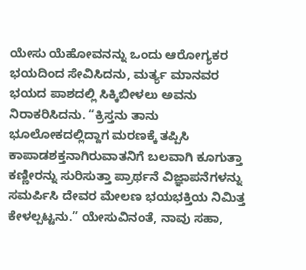ಯೇಸು ಯೆಹೋವನನ್ನು ಒಂದು ಆರೋಗ್ಯಕರ ಭಯದಿಂದ ಸೇವಿಸಿದನು, ಮರ್ತ್ಯ ಮಾನವರ ಭಯದ ಪಾಶದಲ್ಲಿ ಸಿಕ್ಕಿಬೀಳಲು ಅವನು ನಿರಾಕರಿಸಿದನು. “ಕ್ರಿಸ್ತನು ತಾನು ಭೂಲೋಕದಲ್ಲಿದ್ದಾಗ ಮರಣಕ್ಕೆ ತಪ್ಪಿಸಿ ಕಾಪಾಡಶಕ್ತನಾಗಿರುವಾತನಿಗೆ ಬಲವಾಗಿ ಕೂಗುತ್ತಾ ಕಣ್ಣೀರನ್ನು ಸುರಿಸುತ್ತಾ ಪ್ರಾರ್ಥನೆ ವಿಜ್ಞಾಪನೆಗಳನ್ನು ಸಮರ್ಪಿಸಿ ದೇವರ ಮೇಲಣ ಭಯಭಕ್ತಿಯ ನಿಮಿತ್ತ ಕೇಳಲ್ಪಟ್ಟನು.” ಯೇಸುವಿನಂತೆ, ನಾವು ಸಹಾ,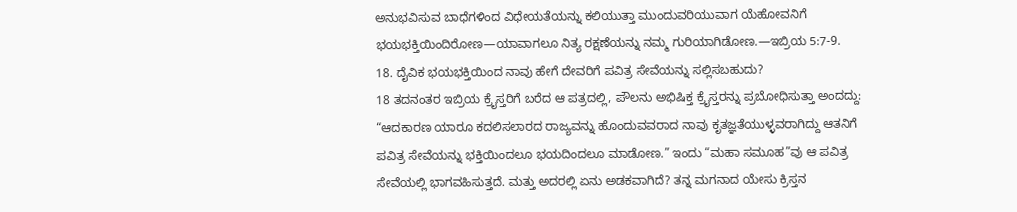ಅನುಭವಿಸುವ ಬಾಧೆಗಳಿಂದ ವಿಧೇಯತೆಯನ್ನು ಕಲಿಯುತ್ತಾ ಮುಂದುವರಿಯುವಾಗ ಯೆಹೋವನಿಗೆ ಭಯಭಕ್ತಿಯಿಂದಿರೋಣ—ಯಾವಾಗಲೂ ನಿತ್ಯ ರಕ್ಷಣೆಯನ್ನು ನಮ್ಮ ಗುರಿಯಾಗಿಡೋಣ.—ಇಬ್ರಿಯ 5:7-9.
18. ದೈವಿಕ ಭಯಭಕ್ತಿಯಿಂದ ನಾವು ಹೇಗೆ ದೇವರಿಗೆ ಪವಿತ್ರ ಸೇವೆಯನ್ನು ಸಲ್ಲಿಸಬಹುದು?
18 ತದನಂತರ ಇಬ್ರಿಯ ಕ್ರೈಸ್ತರಿಗೆ ಬರೆದ ಆ ಪತ್ರದಲ್ಲಿ, ಪೌಲನು ಅಭಿಷಿಕ್ತ ಕ್ರೈಸ್ತರನ್ನು ಪ್ರಬೋಧಿಸುತ್ತಾ ಅಂದದ್ದು: “ಆದಕಾರಣ ಯಾರೂ ಕದಲಿಸಲಾರದ ರಾಜ್ಯವನ್ನು ಹೊಂದುವವರಾದ ನಾವು ಕೃತಜ್ಞತೆಯುಳ್ಳವರಾಗಿದ್ದು ಆತನಿಗೆ ಪವಿತ್ರ ಸೇವೆಯನ್ನು ಭಕ್ತಿಯಿಂದಲೂ ಭಯದಿಂದಲೂ ಮಾಡೋಣ.” ಇಂದು “ಮಹಾ ಸಮೂಹ”ವು ಆ ಪವಿತ್ರ ಸೇವೆಯಲ್ಲಿ ಭಾಗವಹಿಸುತ್ತದೆ. ಮತ್ತು ಅದರಲ್ಲಿ ಏನು ಅಡಕವಾಗಿದೆ? ತನ್ನ ಮಗನಾದ ಯೇಸು ಕ್ರಿಸ್ತನ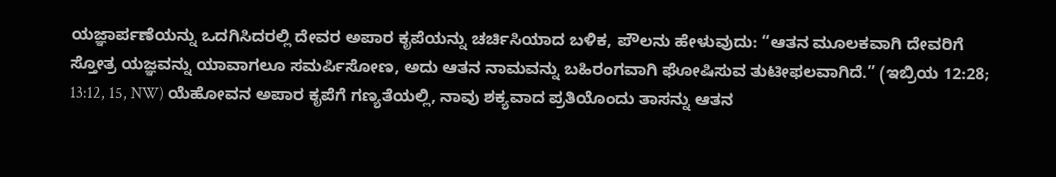ಯಜ್ಞಾರ್ಪಣೆಯನ್ನು ಒದಗಿಸಿದರಲ್ಲಿ ದೇವರ ಅಪಾರ ಕೃಪೆಯನ್ನು ಚರ್ಚಿಸಿಯಾದ ಬಳಿಕ, ಪೌಲನು ಹೇಳುವುದು: “ಆತನ ಮೂಲಕವಾಗಿ ದೇವರಿಗೆ ಸ್ತೋತ್ರ ಯಜ್ಞವನ್ನು ಯಾವಾಗಲೂ ಸಮರ್ಪಿಸೋಣ, ಅದು ಆತನ ನಾಮವನ್ನು ಬಹಿರಂಗವಾಗಿ ಘೋಷಿಸುವ ತುಟೀಫಲವಾಗಿದೆ.” (ಇಬ್ರಿಯ 12:28; 13:12, 15, NW) ಯೆಹೋವನ ಅಪಾರ ಕೃಪೆಗೆ ಗಣ್ಯತೆಯಲ್ಲಿ, ನಾವು ಶಕ್ಯವಾದ ಪ್ರತಿಯೊಂದು ತಾಸನ್ನು ಆತನ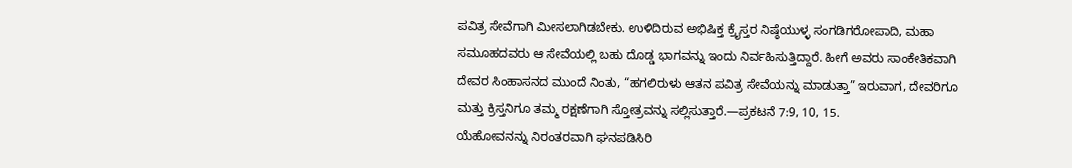ಪವಿತ್ರ ಸೇವೆಗಾಗಿ ಮೀಸಲಾಗಿಡಬೇಕು. ಉಳಿದಿರುವ ಅಭಿಷಿಕ್ತ ಕ್ರೈಸ್ತರ ನಿಷ್ಠೆಯುಳ್ಳ ಸಂಗಡಿಗರೋಪಾದಿ, ಮಹಾ ಸಮೂಹದವರು ಆ ಸೇವೆಯಲ್ಲಿ ಬಹು ದೊಡ್ಡ ಭಾಗವನ್ನು ಇಂದು ನಿರ್ವಹಿಸುತ್ತಿದ್ದಾರೆ. ಹೀಗೆ ಅವರು ಸಾಂಕೇತಿಕವಾಗಿ ದೇವರ ಸಿಂಹಾಸನದ ಮುಂದೆ ನಿಂತು, “ಹಗಲಿರುಳು ಆತನ ಪವಿತ್ರ ಸೇವೆಯನ್ನು ಮಾಡುತ್ತಾ” ಇರುವಾಗ, ದೇವರಿಗೂ ಮತ್ತು ಕ್ರಿಸ್ತನಿಗೂ ತಮ್ಮ ರಕ್ಷಣೆಗಾಗಿ ಸ್ತೋತ್ರವನ್ನು ಸಲ್ಲಿಸುತ್ತಾರೆ.—ಪ್ರಕಟನೆ 7:9, 10, 15.
ಯೆಹೋವನನ್ನು ನಿರಂತರವಾಗಿ ಘನಪಡಿಸಿರಿ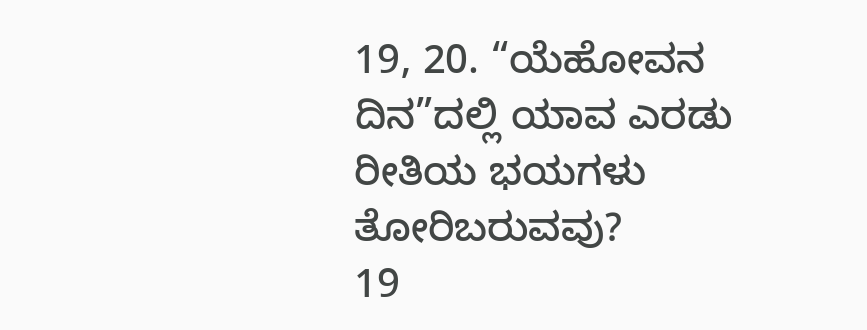19, 20. “ಯೆಹೋವನ ದಿನ”ದಲ್ಲಿ ಯಾವ ಎರಡು ರೀತಿಯ ಭಯಗಳು ತೋರಿಬರುವವು?
19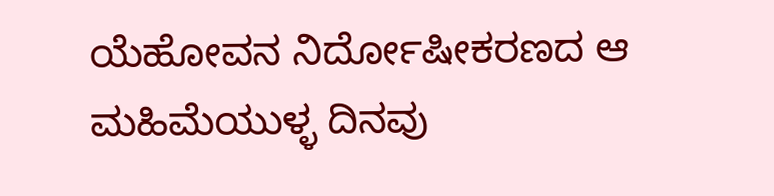ಯೆಹೋವನ ನಿರ್ದೋಷೀಕರಣದ ಆ ಮಹಿಮೆಯುಳ್ಳ ದಿನವು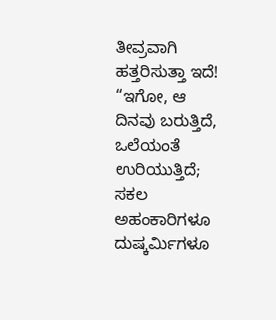ತೀವ್ರವಾಗಿ ಹತ್ತರಿಸುತ್ತಾ ಇದೆ! “ಇಗೋ, ಆ ದಿನವು ಬರುತ್ತಿದೆ, ಒಲೆಯಂತೆ ಉರಿಯುತ್ತಿದೆ; ಸಕಲ ಅಹಂಕಾರಿಗಳೂ ದುಷ್ಕರ್ಮಿಗಳೂ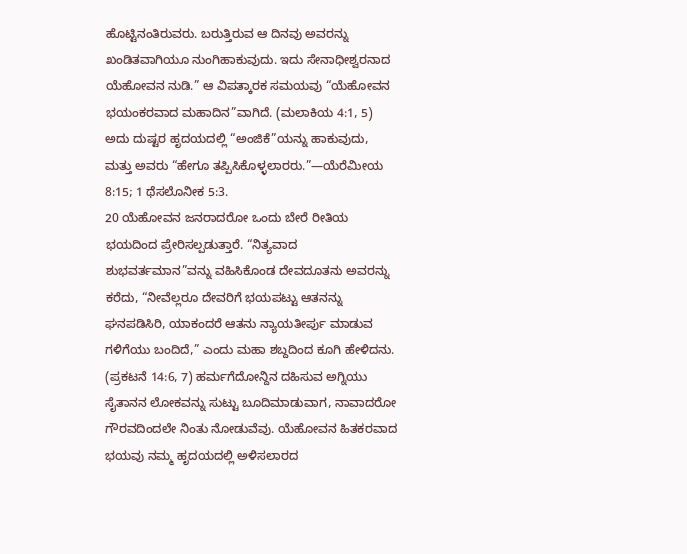ಹೊಟ್ಟಿನಂತಿರುವರು. ಬರುತ್ತಿರುವ ಆ ದಿನವು ಅವರನ್ನು ಖಂಡಿತವಾಗಿಯೂ ನುಂಗಿಹಾಕುವುದು. ಇದು ಸೇನಾಧೀಶ್ವರನಾದ ಯೆಹೋವನ ನುಡಿ.” ಆ ವಿಪತ್ಕಾರಕ ಸಮಯವು “ಯೆಹೋವನ ಭಯಂಕರವಾದ ಮಹಾದಿನ”ವಾಗಿದೆ. (ಮಲಾಕಿಯ 4:1, 5) ಅದು ದುಷ್ಟರ ಹೃದಯದಲ್ಲಿ “ಅಂಜಿಕೆ”ಯನ್ನು ಹಾಕುವುದು, ಮತ್ತು ಅವರು “ಹೇಗೂ ತಪ್ಪಿಸಿಕೊಳ್ಳಲಾರರು.”—ಯೆರೆಮೀಯ 8:15; 1 ಥೆಸಲೊನೀಕ 5:3.
20 ಯೆಹೋವನ ಜನರಾದರೋ ಒಂದು ಬೇರೆ ರೀತಿಯ ಭಯದಿಂದ ಪ್ರೇರಿಸಲ್ಪಡುತ್ತಾರೆ. “ನಿತ್ಯವಾದ ಶುಭವರ್ತಮಾನ”ವನ್ನು ವಹಿಸಿಕೊಂಡ ದೇವದೂತನು ಅವರನ್ನು ಕರೆದು, “ನೀವೆಲ್ಲರೂ ದೇವರಿಗೆ ಭಯಪಟ್ಟು ಆತನನ್ನು ಘನಪಡಿಸಿರಿ, ಯಾಕಂದರೆ ಆತನು ನ್ಯಾಯತೀರ್ಪು ಮಾಡುವ ಗಳಿಗೆಯು ಬಂದಿದೆ,” ಎಂದು ಮಹಾ ಶಬ್ದದಿಂದ ಕೂಗಿ ಹೇಳಿದನು. (ಪ್ರಕಟನೆ 14:6, 7) ಹರ್ಮಗೆದೋನ್ದಿನ ದಹಿಸುವ ಅಗ್ನಿಯು ಸೈತಾನನ ಲೋಕವನ್ನು ಸುಟ್ಟು ಬೂದಿಮಾಡುವಾಗ, ನಾವಾದರೋ ಗೌರವದಿಂದಲೇ ನಿಂತು ನೋಡುವೆವು. ಯೆಹೋವನ ಹಿತಕರವಾದ ಭಯವು ನಮ್ಮ ಹೃದಯದಲ್ಲಿ ಅಳಿಸಲಾರದ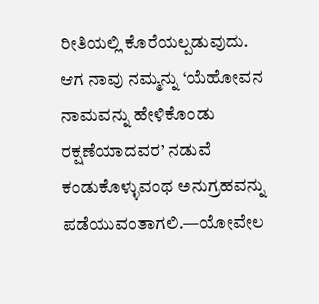ರೀತಿಯಲ್ಲಿ ಕೊರೆಯಲ್ಪಡುವುದು. ಆಗ ನಾವು ನಮ್ಮನ್ನು ‘ಯೆಹೋವನ ನಾಮವನ್ನು ಹೇಳಿಕೊಂಡು ರಕ್ಷಣೆಯಾದವರ’ ನಡುವೆ ಕಂಡುಕೊಳ್ಳುವಂಥ ಅನುಗ್ರಹವನ್ನು ಪಡೆಯುವಂತಾಗಲಿ.—ಯೋವೇಲ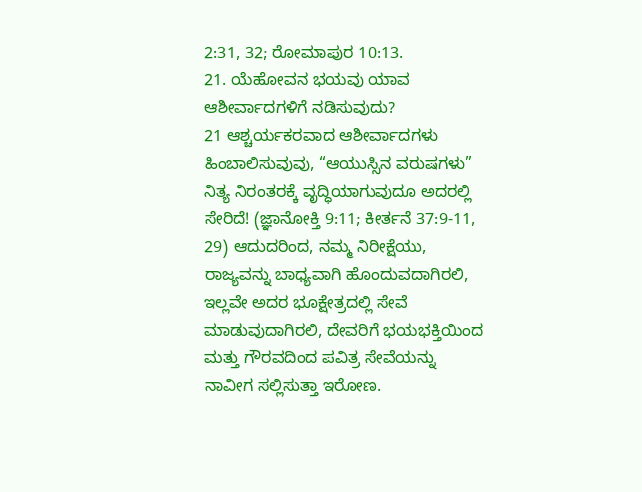2:31, 32; ರೋಮಾಪುರ 10:13.
21. ಯೆಹೋವನ ಭಯವು ಯಾವ ಆಶೀರ್ವಾದಗಳಿಗೆ ನಡಿಸುವುದು?
21 ಆಶ್ಚರ್ಯಕರವಾದ ಆಶೀರ್ವಾದಗಳು ಹಿಂಬಾಲಿಸುವುವು, “ಆಯುಸ್ಸಿನ ವರುಷಗಳು” ನಿತ್ಯ ನಿರಂತರಕ್ಕೆ ವೃದ್ಧಿಯಾಗುವುದೂ ಅದರಲ್ಲಿ ಸೇರಿದೆ! (ಜ್ಞಾನೋಕ್ತಿ 9:11; ಕೀರ್ತನೆ 37:9-11, 29) ಆದುದರಿಂದ, ನಮ್ಮ ನಿರೀಕ್ಷೆಯು, ರಾಜ್ಯವನ್ನು ಬಾಧ್ಯವಾಗಿ ಹೊಂದುವದಾಗಿರಲಿ, ಇಲ್ಲವೇ ಅದರ ಭೂಕ್ಷೇತ್ರದಲ್ಲಿ ಸೇವೆ ಮಾಡುವುದಾಗಿರಲಿ, ದೇವರಿಗೆ ಭಯಭಕ್ತಿಯಿಂದ ಮತ್ತು ಗೌರವದಿಂದ ಪವಿತ್ರ ಸೇವೆಯನ್ನು ನಾವೀಗ ಸಲ್ಲಿಸುತ್ತಾ ಇರೋಣ.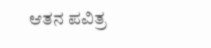ಆತನ ಪವಿತ್ರ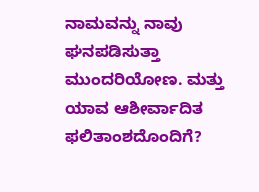ನಾಮವನ್ನು ನಾವು ಘನಪಡಿಸುತ್ತಾ ಮುಂದರಿಯೋಣ. ಮತ್ತು ಯಾವ ಆಶೀರ್ವಾದಿತ ಫಲಿತಾಂಶದೊಂದಿಗೆ?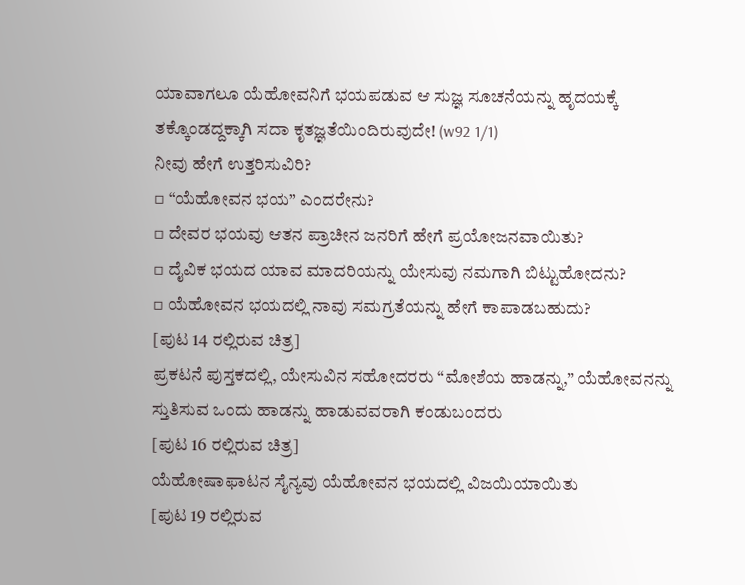ಯಾವಾಗಲೂ ಯೆಹೋವನಿಗೆ ಭಯಪಡುವ ಆ ಸುಜ್ಞ ಸೂಚನೆಯನ್ನು ಹೃದಯಕ್ಕೆ ತಕ್ಕೊಂಡದ್ದಕ್ಕಾಗಿ ಸದಾ ಕೃತಜ್ಞತೆಯಿಂದಿರುವುದೇ! (w92 1/1)
ನೀವು ಹೇಗೆ ಉತ್ತರಿಸುವಿರಿ?
▫ “ಯೆಹೋವನ ಭಯ” ಎಂದರೇನು?
▫ ದೇವರ ಭಯವು ಆತನ ಪ್ರಾಚೀನ ಜನರಿಗೆ ಹೇಗೆ ಪ್ರಯೋಜನವಾಯಿತು?
▫ ದೈವಿಕ ಭಯದ ಯಾವ ಮಾದರಿಯನ್ನು ಯೇಸುವು ನಮಗಾಗಿ ಬಿಟ್ಟುಹೋದನು?
▫ ಯೆಹೋವನ ಭಯದಲ್ಲಿ ನಾವು ಸಮಗ್ರತೆಯನ್ನು ಹೇಗೆ ಕಾಪಾಡಬಹುದು?
[ಪುಟ 14 ರಲ್ಲಿರುವ ಚಿತ್ರ]
ಪ್ರಕಟನೆ ಪುಸ್ತಕದಲ್ಲಿ, ಯೇಸುವಿನ ಸಹೋದರರು “ಮೋಶೆಯ ಹಾಡನ್ನು,” ಯೆಹೋವನನ್ನು ಸ್ತುತಿಸುವ ಒಂದು ಹಾಡನ್ನು ಹಾಡುವವರಾಗಿ ಕಂಡುಬಂದರು
[ಪುಟ 16 ರಲ್ಲಿರುವ ಚಿತ್ರ]
ಯೆಹೋಷಾಫಾಟನ ಸೈನ್ಯವು ಯೆಹೋವನ ಭಯದಲ್ಲಿ ವಿಜಯಿಯಾಯಿತು
[ಪುಟ 19 ರಲ್ಲಿರುವ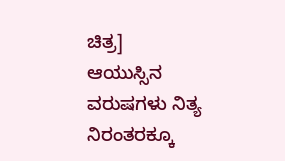ಚಿತ್ರ]
ಆಯುಸ್ಸಿನ ವರುಷಗಳು ನಿತ್ಯ ನಿರಂತರಕ್ಕೂ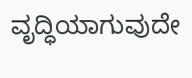ವೃದ್ಧಿಯಾಗುವುದೇ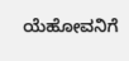ಯೆಹೋವನಿಗೆ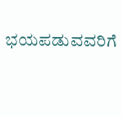ಭಯಪಡುವವರಿಗೆ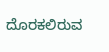ದೊರಕಲಿರುವ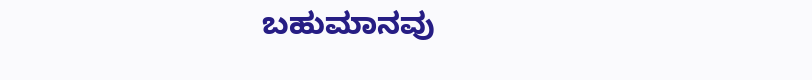ಬಹುಮಾನವು